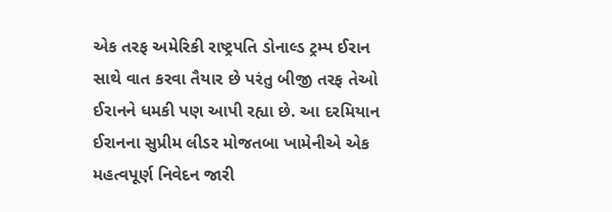એક તરફ અમેરિકી રાષ્ટ્રપતિ ડોનાલ્ડ ટ્રમ્પ ઈરાન સાથે વાત કરવા તૈયાર છે પરંતુ બીજી તરફ તેઓ ઈરાનને ધમકી પણ આપી રહ્યા છે. આ દરમિયાન ઈરાનના સુપ્રીમ લીડર મોજતબા ખામેનીએ એક મહત્વપૂર્ણ નિવેદન જારી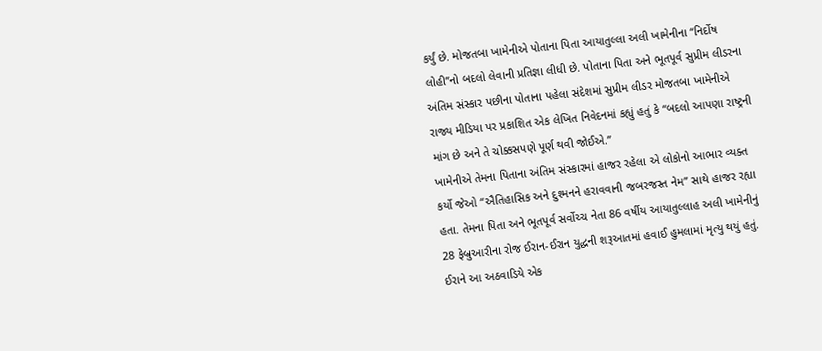કર્યું છે. મોજતબા ખામેનીએ પોતાના પિતા આયાતુલ્લા અલી ખામેનીના “નિર્દોષ લોહી”નો બદલો લેવાની પ્રતિજ્ઞા લીધી છે. પોતાના પિતા અને ભૂતપૂર્વ સુપ્રીમ લીડરના અંતિમ સંસ્કાર પછીના પોતાના પહેલા સંદેશમાં સુપ્રીમ લીડર મોજતબા ખામેનીએ રાજ્ય મીડિયા પર પ્રકાશિત એક લેખિત નિવેદનમાં કહ્યું હતું કે “બદલો આપણા રાષ્ટ્રની માંગ છે અને તે ચોક્કસપણે પૂર્ણ થવી જોઈએ.”
ખામેનીએ તેમના પિતાના અંતિમ સંસ્કારમાં હાજર રહેલા એ લોકોનો આભાર વ્યક્ત કર્યો જેઓ “ઐતિહાસિક અને દુશ્મનને હરાવવાની જબરજસ્ત નેમ” સાથે હાજર રહ્યા હતા. તેમના પિતા અને ભૂતપૂર્વ સર્વોચ્ચ નેતા 86 વર્ષીય આયાતુલ્લાહ અલી ખામેનીનું 28 ફેબ્રુઆરીના રોજ ઈરાન-ઈરાન યુદ્ધની શરૂઆતમાં હવાઈ હુમલામાં મૃત્યુ થયું હતું. ઈરાને આ અઠવાડિયે એક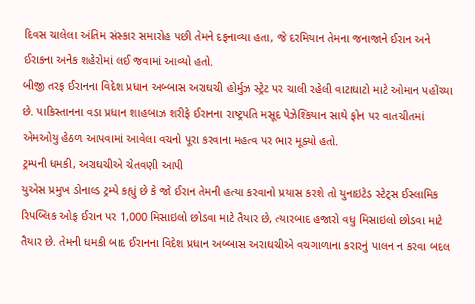દિવસ ચાલેલા અંતિમ સંસ્કાર સમારોહ પછી તેમને દફનાવ્યા હતા, જે દરમિયાન તેમના જનાજાને ઈરાન અને ઈરાકના અનેક શહેરોમાં લઈ જવામાં આવ્યો હતો.
બીજી તરફ ઈરાનના વિદેશ પ્રધાન અબ્બાસ અરાઘચી હોર્મુઝ સ્ટ્રેટ પર ચાલી રહેલી વાટાઘાટો માટે ઓમાન પહોંચ્યા છે. પાકિસ્તાનના વડા પ્રધાન શાહબાઝ શરીફે ઈરાનના રાષ્ટ્રપતિ મસૂદ પેઝેશ્કિયાન સાથે ફોન પર વાતચીતમાં એમઓયુ હેઠળ આપવામાં આવેલા વચનો પૂરા કરવાના મહત્વ પર ભાર મૂક્યો હતો.
ટ્રમ્પની ધમકી, અરાઘચીએ ચેતવણી આપી
યુએસ પ્રમુખ ડોનાલ્ડ ટ્રમ્પે કહ્યું છે કે જો ઈરાન તેમની હત્યા કરવાનો પ્રયાસ કરશે તો યુનાઇટેડ સ્ટેટ્સ ઈસ્લામિક રિપબ્લિક ઓફ ઈરાન પર 1,000 મિસાઇલો છોડવા માટે તૈયાર છે, ત્યારબાદ હજારો વધુ મિસાઇલો છોડવા માટે તૈયાર છે. તેમની ધમકી બાદ ઈરાનના વિદેશ પ્રધાન અબ્બાસ અરાઘચીએ વચગાળાના કરારનું પાલન ન કરવા બદલ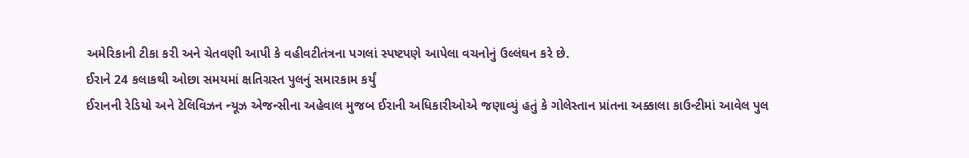અમેરિકાની ટીકા કરી અને ચેતવણી આપી કે વહીવટીતંત્રના પગલાં સ્પષ્ટપણે આપેલા વચનોનું ઉલ્લંઘન કરે છે.
ઈરાને 24 કલાકથી ઓછા સમયમાં ક્ષતિગ્રસ્ત પુલનું સમારકામ કર્યું
ઈરાનની રેડિયો અને ટેલિવિઝન ન્યૂઝ એજન્સીના અહેવાલ મુજબ ઈરાની અધિકારીઓએ જણાવ્યું હતું કે ગોલેસ્તાન પ્રાંતના અક્કાલા કાઉન્ટીમાં આવેલ પુલ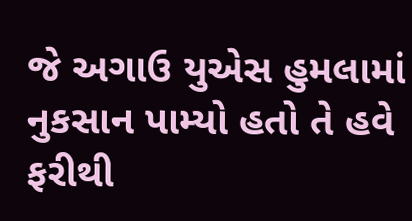જે અગાઉ યુએસ હુમલામાં નુકસાન પામ્યો હતો તે હવે ફરીથી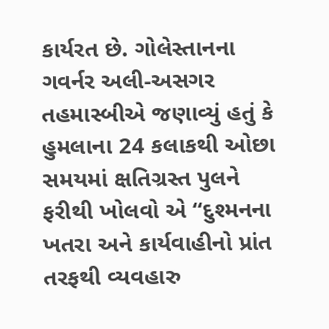કાર્યરત છે. ગોલેસ્તાનના ગવર્નર અલી-અસગર તહમાસ્બીએ જણાવ્યું હતું કે હુમલાના 24 કલાકથી ઓછા સમયમાં ક્ષતિગ્રસ્ત પુલને ફરીથી ખોલવો એ “દુશ્મનના ખતરા અને કાર્યવાહીનો પ્રાંત તરફથી વ્યવહારુ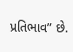પ્રતિભાવ” છે.